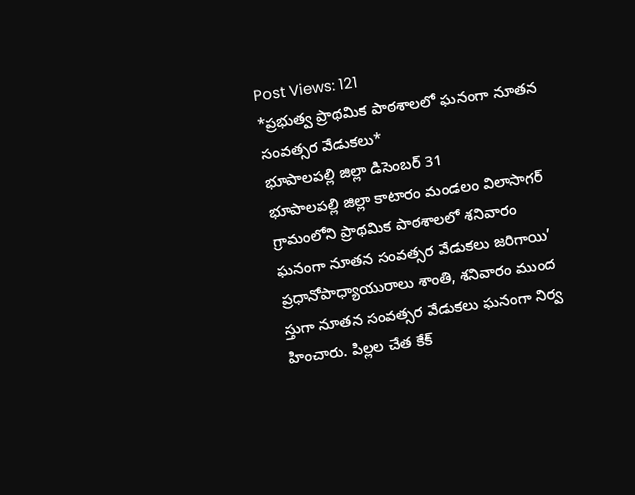Post Views: 121
*ప్రభుత్వ ప్రాథమిక పాఠశాలలో ఘనంగా నూతన సంవత్సర వేడుకలు*
భూపాలపల్లి జిల్లా డిసెంబర్ 31
భూపాలపల్లి జిల్లా కాటారం మండలం విలాసాగర్ గ్రామంలోని ప్రాథమిక పాఠశాలలో శనివారం ఘనంగా నూతన సంవత్సర వేడుకలు జరిగాయి’
ప్రధానోపాధ్యాయురాలు శాంతి, శనివారం ముంద స్తుగా నూతన సంవత్సర వేడుకలు ఘనంగా నిర్వ హించారు. పిల్లల చేత కేక్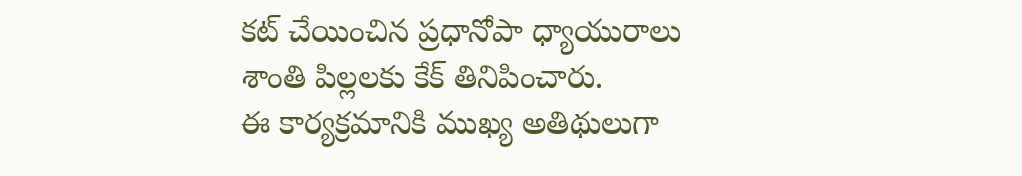కట్ చేయించిన ప్రధానోపా ధ్యాయురాలు శాంతి పిల్లలకు కేక్ తినిపించారు.
ఈ కార్యక్రమానికి ముఖ్య అతిథులుగా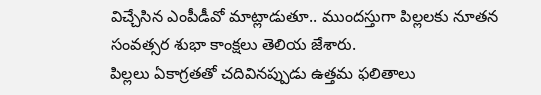విచ్చేసిన ఎంపీడీవో మాట్లాడుతూ.. ముందస్తుగా పిల్లలకు నూతన సంవత్సర శుభా కాంక్షలు తెలియ జేశారు.
పిల్లలు ఏకాగ్రతతో చదివినప్పుడు ఉత్తమ ఫలితాలు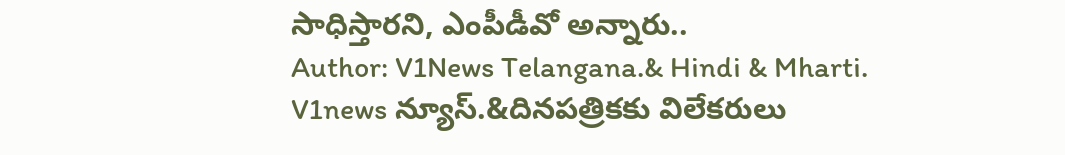సాధిస్తారని, ఎంపీడీవో అన్నారు..
Author: V1News Telangana.& Hindi & Mharti.
V1news న్యూస్.&దినపత్రికకు విలేకరులు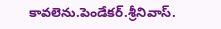కావలెను.పెండేకర్.శ్రీనివాస్.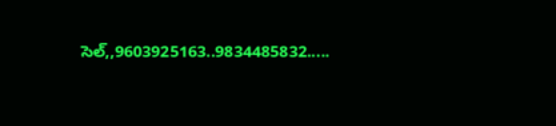సెల్,,9603925163..9834485832.....